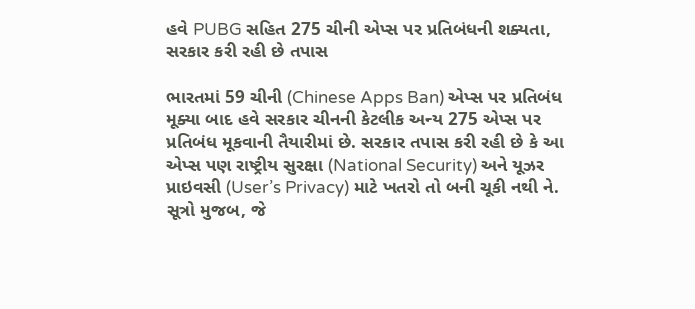હવે PUBG સહિત 275 ચીની એપ્સ પર પ્રતિબંધની શક્યતા, સરકાર કરી રહી છે તપાસ

ભારતમાં 59 ચીની (Chinese Apps Ban) એપ્સ પર પ્રતિબંધ મૂક્યા બાદ હવે સરકાર ચીનની કેટલીક અન્ય 275 એપ્સ પર પ્રતિબંધ મૂકવાની તૈયારીમાં છે. સરકાર તપાસ કરી રહી છે કે આ એપ્સ પણ રાષ્ટ્રીય સુરક્ષા (National Security) અને યૂઝર પ્રાઇવસી (User’s Privacy) માટે ખતરો તો બની ચૂકી નથી ને. સૂત્રો મુજબ, જે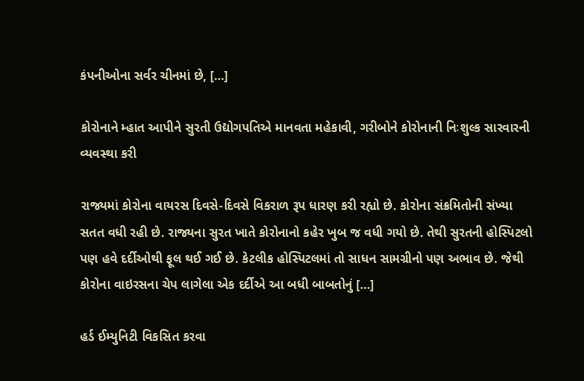કંપનીઓના સર્વર ચીનમાં છે, […]

કોરોનાને મ્હાત આપીને સુરતી ઉદ્યોગપતિએ માનવતા મહેકાવી, ગરીબોને કોરોનાની નિઃશુલ્ક સારવારની વ્યવસ્થા કરી

રાજ્યમાં કોરોના વાયરસ દિવસે-દિવસે વિકરાળ રૂપ ધારણ કરી રહ્યો છે. કોરોના સંક્રમિતોની સંખ્યા સતત વધી રહી છે. રાજ્યના સુરત ખાતે કોરોનાનો કહેર ખુબ જ વધી ગયો છે. તેથી સુરતની હોસ્પિટલો પણ હવે દર્દીઓથી ફૂલ થઈ ગઈ છે. કેટલીક હોસ્પિટલમાં તો સાધન સામગ્રીનો પણ અભાવ છે. જેથી કોરોના વાઇરસના ચેપ લાગેલા એક દર્દીએ આ બધી બાબતોનું […]

હર્ડ ઈમ્યુનિટી વિકસિત કરવા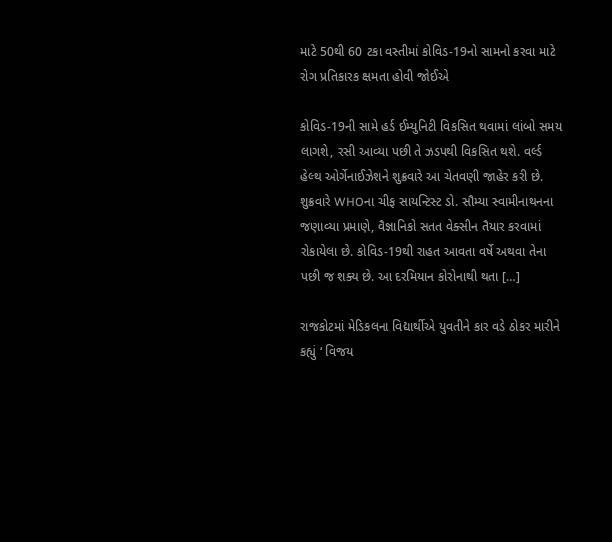માટે 50થી 60 ટકા વસ્તીમાં કોવિડ-19નો સામનો કરવા માટે રોગ પ્રતિકારક ક્ષમતા હોવી જોઈએ

કોવિડ-19ની સામે હર્ડ ઈમ્યુનિટી વિકસિત થવામાં લાંબો સમય લાગશે, રસી આવ્યા પછી તે ઝડપથી વિકસિત થશે. વર્લ્ડ હેલ્થ ઓર્ગેનાઈઝેશને શુક્રવારે આ ચેતવણી જાહેર કરી છે. શુક્રવારે WHOના ચીફ સાયન્ટિસ્ટ ડો. સૌમ્યા સ્વામીનાથનના જણાવ્યા પ્રમાણે, વૈજ્ઞાનિકો સતત વેક્સીન તૈયાર કરવામાં રોકાયેલા છે. કોવિડ-19થી રાહત આવતા વર્ષે અથવા તેના પછી જ શક્ય છે. આ દરમિયાન કોરોનાથી થતા […]

રાજકોટમાં મેડિકલના વિદ્યાર્થીએ યુવતીને કાર વડે ઠોકર મારીને કહ્યું ‘ વિજય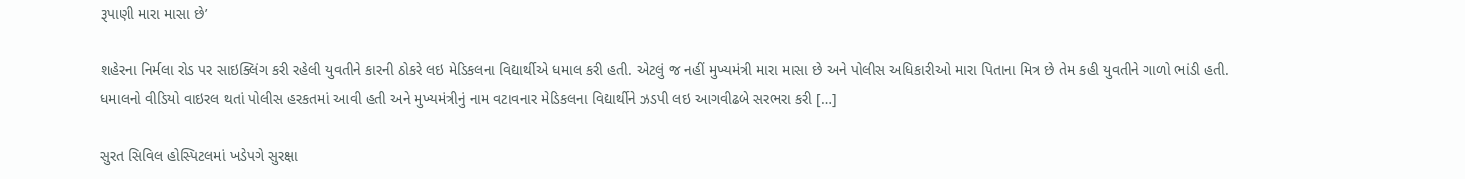રૂપાણી મારા માસા છે’

શહેરના નિર્મલા રોડ પર સાઇક્લિંગ કરી રહેલી યુવતીને કારની ઠોકરે લઇ મેડિકલના વિદ્યાર્થીએ ધમાલ કરી હતી. એટલું જ નહીં મુખ્યમંત્રી મારા માસા છે અને પોલીસ અધિકારીઓ મારા પિતાના મિત્ર છે તેમ કહી યુવતીને ગાળો ભાંડી હતી. ધમાલનો વીડિયો વાઇરલ થતાં પોલીસ હરકતમાં આવી હતી અને મુખ્યમંત્રીનું નામ વટાવનાર મેડિકલના વિદ્યાર્થીને ઝડપી લઇ આગવીઢબે સરભરા કરી […]

સુરત સિવિલ હોસ્પિટલમાં ખડેપગે સુરક્ષા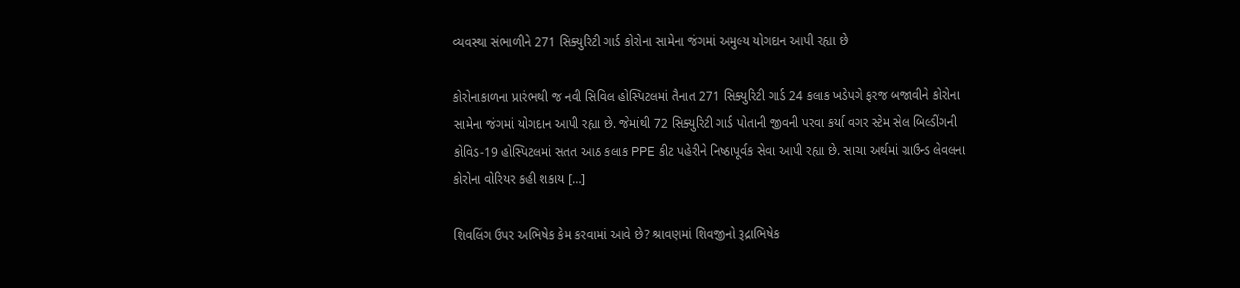વ્યવસ્થા સંભાળીને 271 સિક્યુરિટી ગાર્ડ કોરોના સામેના જંગમાં અમુલ્ય યોગદાન આપી રહ્યા છે

કોરોનાકાળના પ્રારંભથી જ નવી સિવિલ હોસ્પિટલમાં તૈનાત 271 સિક્યુરિટી ગાર્ડ 24 કલાક ખડેપગે ફરજ બજાવીને કોરોના સામેના જંગમાં યોગદાન આપી રહ્યા છે. જેમાંથી 72 સિક્યુરિટી ગાર્ડ પોતાની જીવની પરવા કર્યા વગર સ્ટેમ સેલ બિલ્ડીંગની કોવિડ-19 હોસ્પિટલમાં સતત આઠ કલાક PPE કીટ પહેરીને નિષ્ઠાપૂર્વક સેવા આપી રહ્યા છે. સાચા અર્થમાં ગ્રાઉન્ડ લેવલના કોરોના વોરિયર કહી શકાય […]

શિવલિંગ ઉપર અભિષેક કેમ કરવામાં આવે છે? શ્રાવણમાં શિવજીનો રૂદ્રાભિષેક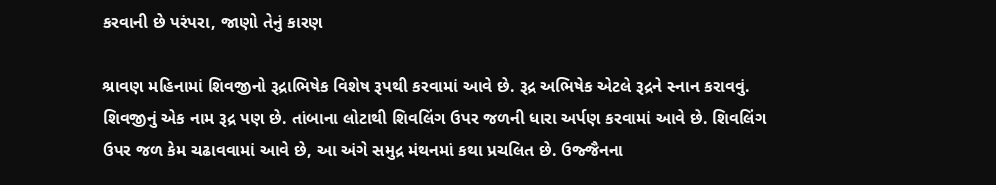કરવાની છે પરંપરા, જાણો તેનું કારણ

શ્રાવણ મહિનામાં શિવજીનો રૂદ્રાભિષેક વિશેષ રૂપથી કરવામાં આવે છે. રૂદ્ર અભિષેક એટલે રૂદ્રને સ્નાન કરાવવું. શિવજીનું એક નામ રૂદ્ર પણ છે. તાંબાના લોટાથી શિવલિંગ ઉપર જળની ધારા અર્પણ કરવામાં આવે છે. શિવલિંગ ઉપર જળ કેમ ચઢાવવામાં આવે છે, આ અંગે સમુદ્ર મંથનમાં કથા પ્રચલિત છે. ઉજ્જૈનના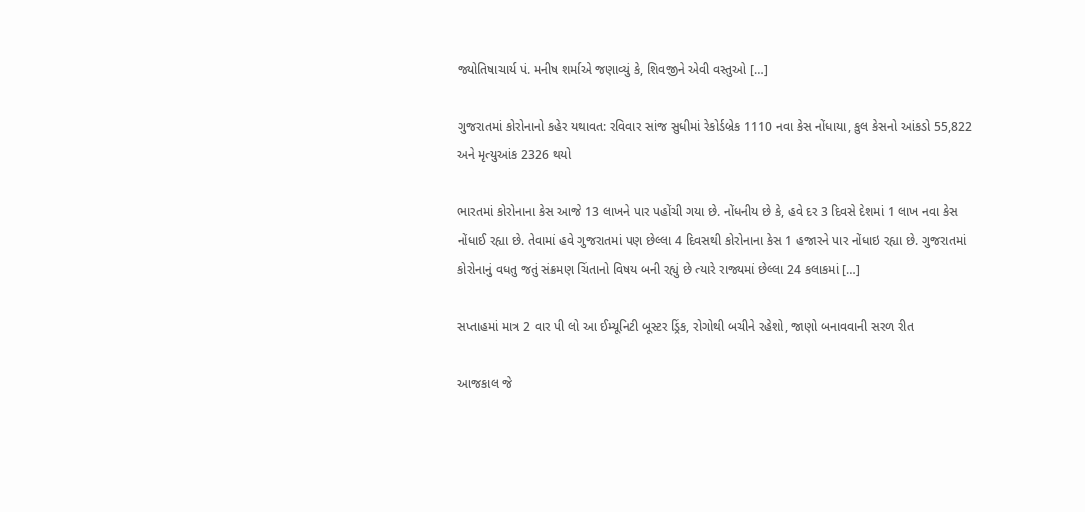જ્યોતિષાચાર્ય પં. મનીષ શર્માએ જણાવ્યું કે, શિવજીને એવી વસ્તુઓ […]

ગુજરાતમાં કોરોનાનો કહેર યથાવત: રવિવાર સાંજ સુધીમાં રેકોર્ડબ્રેક 1110 નવા કેસ નોંધાયા, કુલ કેસનો આંકડો 55,822 અને મૃત્યુઆંક 2326 થયો

ભારતમાં કોરોનાના કેસ આજે 13 લાખને પાર પહોંચી ગયા છે. નોંધનીય છે કે, હવે દર 3 દિવસે દેશમાં 1 લાખ નવા કેસ નોંધાઈ રહ્યા છે. તેવામાં હવે ગુજરાતમાં પણ છેલ્લા 4 દિવસથી કોરોનાના કેસ 1 હજારને પાર નોંધાઇ રહ્યા છે. ગુજરાતમાં કોરોનાનું વધતુ જતું સંક્રમણ ચિંતાનો વિષય બની રહ્યું છે ત્યારે રાજ્યમાં છેલ્લા 24 કલાકમાં […]

સપ્તાહમાં માત્ર 2 વાર પી લો આ ઈમ્યૂનિટી બૂસ્ટર ડ્રિંક, રોગોથી બચીને રહેશો, જાણો બનાવવાની સરળ રીત

આજકાલ જે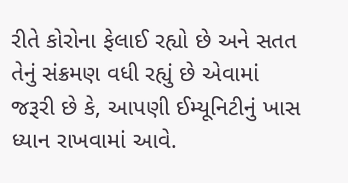રીતે કોરોના ફેલાઈ રહ્યો છે અને સતત તેનું સંક્રમણ વધી રહ્યું છે એવામાં જરૂરી છે કે, આપણી ઈમ્યૂનિટીનું ખાસ ધ્યાન રાખવામાં આવે.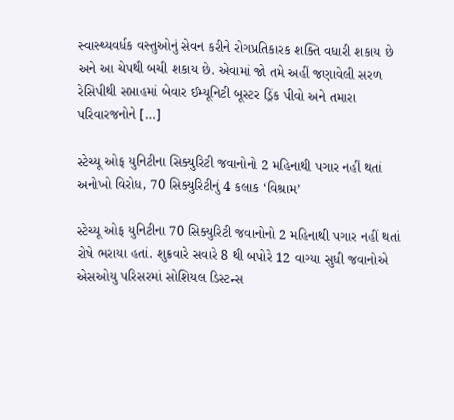સ્વાસ્થ્યવર્ધક વસ્તુઓનું સેવન કરીને રોગપ્રતિકારક શક્તિ વધારી શકાય છે અને આ ચેપથી બચી શકાય છે. એવામાં જો તમે અહીં જણાવેલી સરળ રેસિપીથી સપ્તાહમાં બેવાર ઈમ્યૂનિટી બૂસ્ટર ડ્રિંક પીવો અને તમારા પરિવારજનોને […]

સ્ટેચ્યૂ ઓફ યુનિટીના સિક્યુરિટી જવાનોનો 2 મહિનાથી પગાર નહીં થતાં અનોખો વિરોધ, 70 સિક્યુરિટીનું 4 કલાક ‘વિશ્રામ’

સ્ટેચ્યૂ ઓફ યુનિટીના 70 સિક્યુરિટી જવાનોનો 2 મહિનાથી પગાર નહીં થતાં રોષે ભરાયા હતાં. શુક્રવારે સવારે 8 થી બપોરે 12 વાગ્યા સુધી જવાનોએ એસઓયુ પરિસરમાં સોશિયલ ડિસ્ટન્સ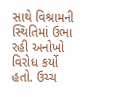સાથે વિશ્રામની સ્થિતિમાં ઉભા રહી અનોખો વિરોધ કર્યો હતો. ઉચ્ચ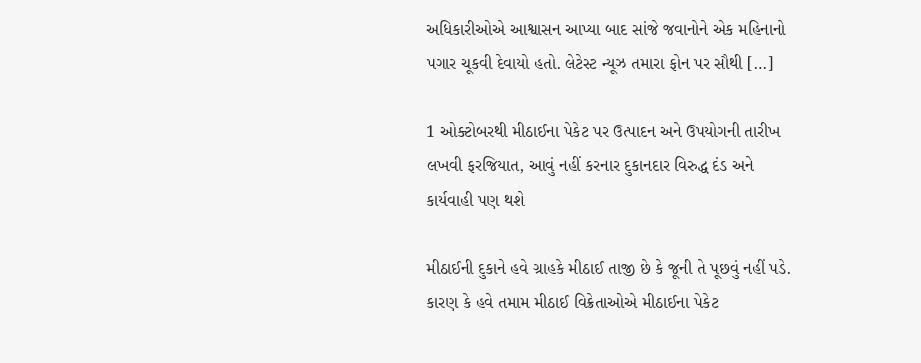અધિકારીઓએ આશ્વાસન આપ્યા બાદ સાંજે જવાનોને એક મહિનાનો પગાર ચૂકવી દેવાયો હતો. લેટેસ્ટ ન્યૂઝ તમારા ફોન પર સૌથી […]

1 ઓક્ટોબરથી મીઠાઈના પેકેટ પર ઉત્પાદન અને ઉપયોગની તારીખ લખવી ફરજિયાત, આવું નહીં કરનાર દુકાનદાર વિરુદ્ધ દંડ અને કાર્યવાહી પણ થશે

મીઠાઈની દુકાને હવે ગ્રાહકે મીઠાઈ તાજી છે કે જૂની તે પૂછવું નહીં પડે. કારણ કે હવે તમામ મીઠાઈ વિક્રેતાઓએ મીઠાઈના પેકેટ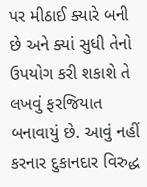પર મીઠાઈ ક્યારે બની છે અને ક્યાં સુધી તેનો ઉપયોગ કરી શકાશે તે લખવું ફરજિયાત બનાવાયું છે. આવું નહીં કરનાર દુકાનદાર વિરુદ્ધ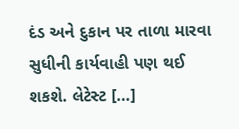દંડ અને દુકાન પર તાળા મારવા સુધીની કાર્યવાહી પણ થઈ શકશે. લેટેસ્ટ […]